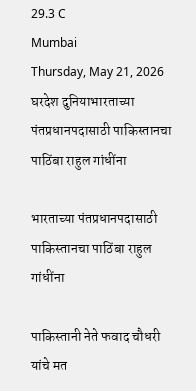29.3 C
Mumbai
Thursday, May 21, 2026
घरदेश दुनियाभारताच्या पंतप्रधानपदासाठी पाकिस्तानचा पाठिंबा राहुल गांधींना

भारताच्या पंतप्रधानपदासाठी पाकिस्तानचा पाठिंबा राहुल गांधींना

पाकिस्तानी नेते फवाद चौधरी यांचे मत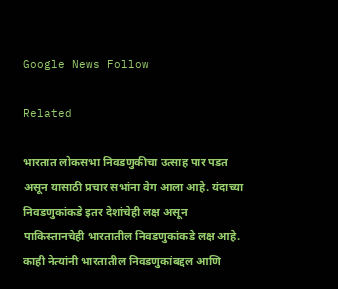Google News Follow

Related

भारतात लोकसभा निवडणुकीचा उत्साह पार पडत असून यासाठी प्रचार सभांना वेग आला आहे. यंदाच्या निवडणुकांकडे इतर देशांचेही लक्ष असून पाकिस्तानचेही भारतातील निवडणुकांकडे लक्ष आहे. काही नेत्यांनी भारतातील निवडणुकांबद्दल आणि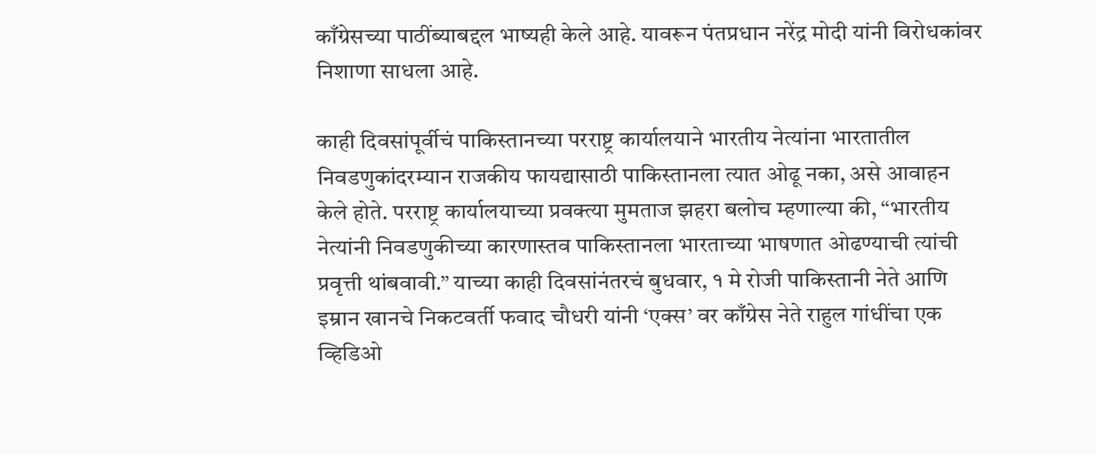काँग्रेसच्या पाठींब्याबद्दल भाष्यही केले आहे. यावरून पंतप्रधान नरेंद्र मोदी यांनी विरोधकांवर निशाणा साधला आहे.

काही दिवसांपूर्वीचं पाकिस्तानच्या परराष्ट्र कार्यालयाने भारतीय नेत्यांना भारतातील निवडणुकांदरम्यान राजकीय फायद्यासाठी पाकिस्तानला त्यात ओढू नका, असे आवाहन केले होते. परराष्ट्र कार्यालयाच्या प्रवक्त्या मुमताज झहरा बलोच म्हणाल्या की, “भारतीय नेत्यांनी निवडणुकीच्या कारणास्तव पाकिस्तानला भारताच्या भाषणात ओढण्याची त्यांची प्रवृत्ती थांबवावी.” याच्या काही दिवसांनंतरचं बुधवार, १ मे रोजी पाकिस्तानी नेते आणि इम्रान खानचे निकटवर्ती फवाद चौधरी यांनी ‘एक्स’ वर काँग्रेस नेते राहुल गांधींचा एक व्हिडिओ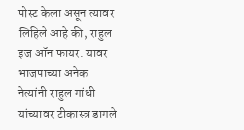पोस्ट केला असून त्यावर लिहिले आहे की, राहुल इज ऑन फायर. यावर भाजपाच्या अनेक नेत्यांनी राहुल गांधी यांच्यावर टीकास्त्र डागले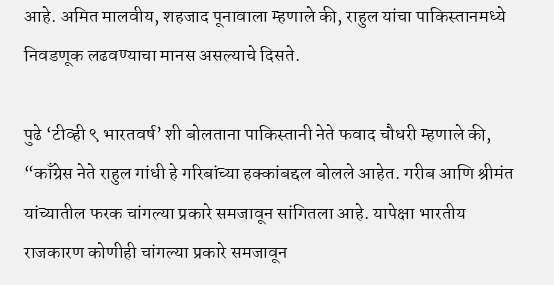आहे. अमित मालवीय, शहजाद पूनावाला म्हणाले की, राहुल यांचा पाकिस्तानमध्ये निवडणूक लढवण्याचा मानस असल्याचे दिसते.

पुढे ‘टीव्ही ९ भारतवर्ष’ शी बोलताना पाकिस्तानी नेते फवाद चौधरी म्हणाले की, “काँग्रेस नेते राहुल गांधी हे गरिबांच्या हक्कांबद्दल बोलले आहेत. गरीब आणि श्रीमंत यांच्यातील फरक चांगल्या प्रकारे समजावून सांगितला आहे. यापेक्षा भारतीय राजकारण कोणीही चांगल्या प्रकारे समजावून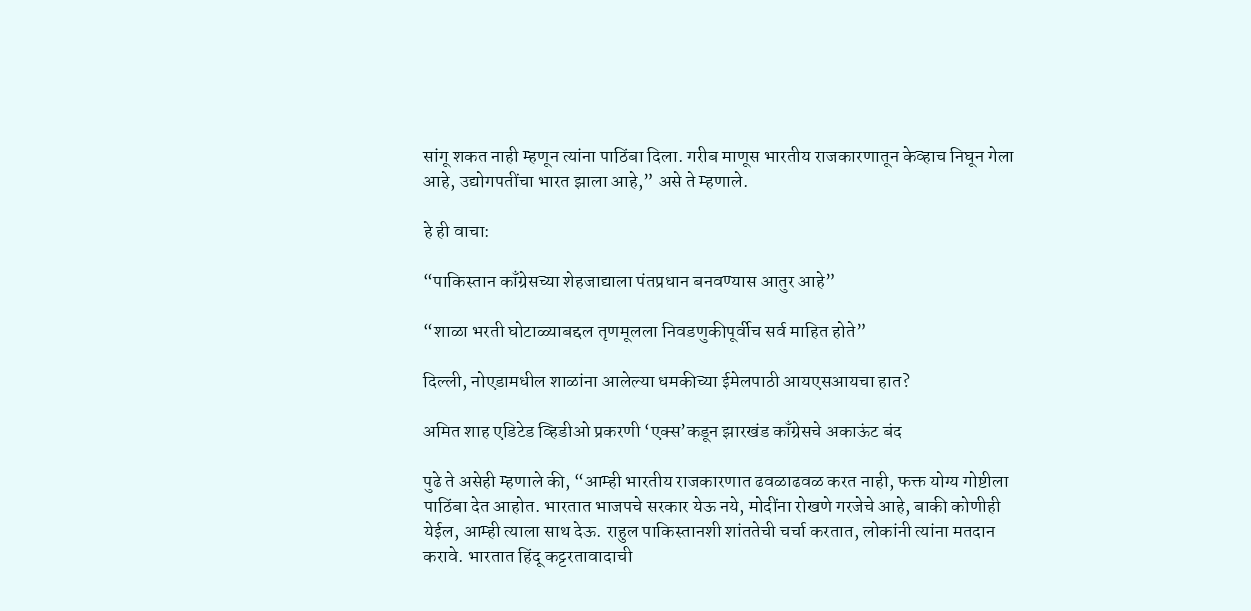सांगू शकत नाही म्हणून त्यांना पाठिंबा दिला. गरीब माणूस भारतीय राजकारणातून केव्हाच निघून गेला आहे, उद्योगपतींचा भारत झाला आहे,” असे ते म्हणाले.

हे ही वाचा:

“पाकिस्तान काँग्रेसच्या शेहजाद्याला पंतप्रधान बनवण्यास आतुर आहे”

“शाळा भरती घोटाळ्याबद्दल तृणमूलला निवडणुकीपूर्वीच सर्व माहित होते”

दिल्ली, नोएडामधील शाळांना आलेल्या धमकीच्या ईमेलपाठी आयएसआयचा हात?

अमित शाह एडिटेड व्हिडीओ प्रकरणी ‘एक्स’कडून झारखंड काँग्रेसचे अकाऊंट बंद

पुढे ते असेही म्हणाले की, “आम्ही भारतीय राजकारणात ढवळाढवळ करत नाही, फक्त योग्य गोष्टीला पाठिंबा देत आहोत. भारतात भाजपचे सरकार येऊ नये, मोदींना रोखणे गरजेचे आहे, बाकी कोणीही येईल, आम्ही त्याला साथ देऊ. राहुल पाकिस्तानशी शांततेची चर्चा करतात, लोकांनी त्यांना मतदान करावे. भारतात हिंदू कट्टरतावादाची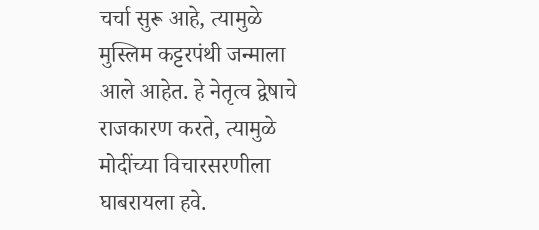चर्चा सुरू आहे, त्यामुळे मुस्लिम कट्टरपंथी जन्माला आले आहेत. हे नेतृत्व द्वेषाचे राजकारण करते, त्यामुळे मोदींच्या विचारसरणीला घाबरायला हवे.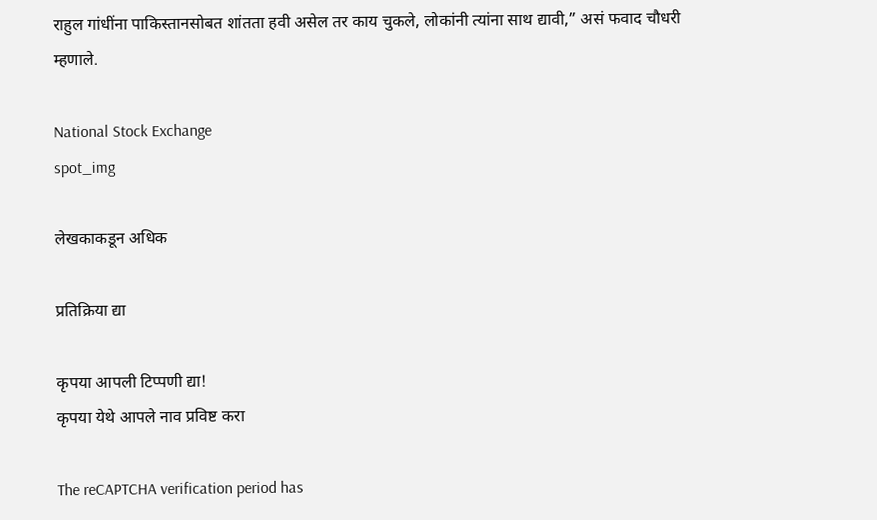राहुल गांधींना पाकिस्तानसोबत शांतता हवी असेल तर काय चुकले, लोकांनी त्यांना साथ द्यावी,” असं फवाद चौधरी म्हणाले.

National Stock Exchange
spot_img

लेखकाकडून अधिक

प्रतिक्रिया द्या

कृपया आपली टिप्पणी द्या!
कृपया येथे आपले नाव प्रविष्ट करा

The reCAPTCHA verification period has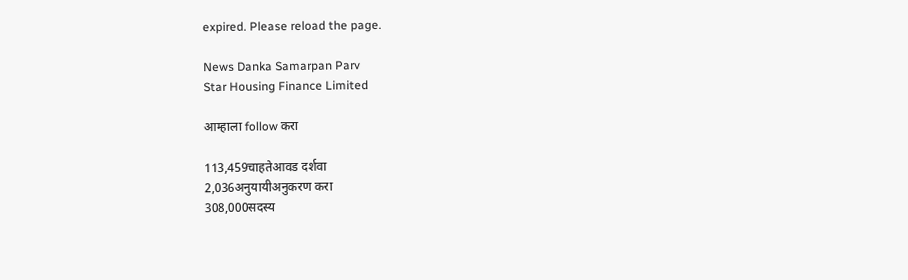expired. Please reload the page.

News Danka Samarpan Parv
Star Housing Finance Limited

आम्हाला follow करा

113,459चाहतेआवड दर्शवा
2,036अनुयायीअनुकरण करा
308,000सदस्य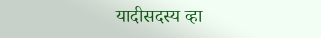यादीसदस्य व्हा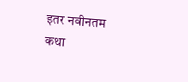इतर नवीनतम कथा